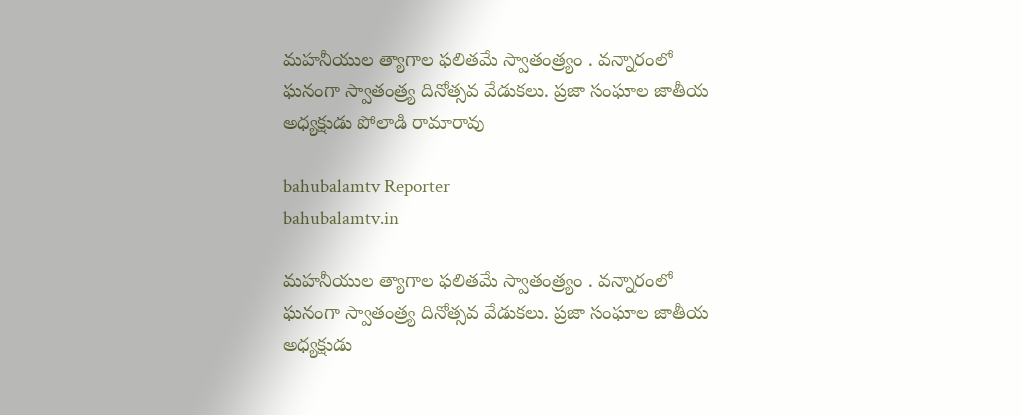మహనీయుల త్యాగాల ఫలితమే స్వాతంత్ర్యం . వన్నారంలో ఘనంగా స్వాతంత్ర్య దినోత్సవ వేడుకలు. ప్రజా సంఘాల జాతీయ అధ్యక్షుడు పోలాడి రామారావు

bahubalamtv Reporter
bahubalamtv.in

మహనీయుల త్యాగాల ఫలితమే స్వాతంత్ర్యం . వన్నారంలో ఘనంగా స్వాతంత్ర్య దినోత్సవ వేడుకలు. ప్రజా సంఘాల జాతీయ అధ్యక్షుడు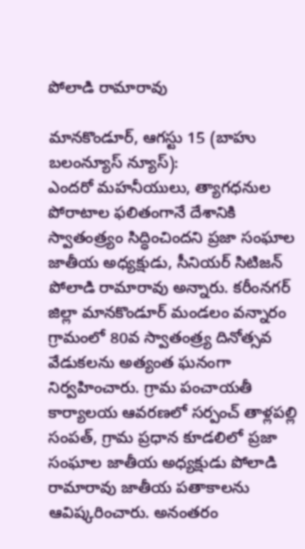పోలాడి రామారావు

మానకొండూర్, ఆగస్టు 15 (బాహు బలంన్యూస్ న్యూస్‌):
ఎందరో మహనీయులు, త్యాగధనుల పోరాటాల ఫలితంగానే దేశానికి స్వాతంత్ర్యం సిద్ధించిందని ప్రజా సంఘాల జాతీయ అధ్యక్షుడు, సీనియర్ సిటిజన్ పోలాడి రామారావు అన్నారు. కరీంనగర్ జిల్లా మానకొండూర్ మండలం వన్నారం గ్రామంలో 80వ స్వాతంత్ర్య దినోత్సవ వేడుకలను అత్యంత ఘనంగా నిర్వహించారు. గ్రామ పంచాయతీ కార్యాలయ ఆవరణలో సర్పంచ్ తాళ్లపల్లి సంపత్, గ్రామ ప్రధాన కూడలిలో ప్రజా సంఘాల జాతీయ అధ్యక్షుడు పోలాడి రామారావు జాతీయ పతాకాలను ఆవిష్కరించారు. అనంతరం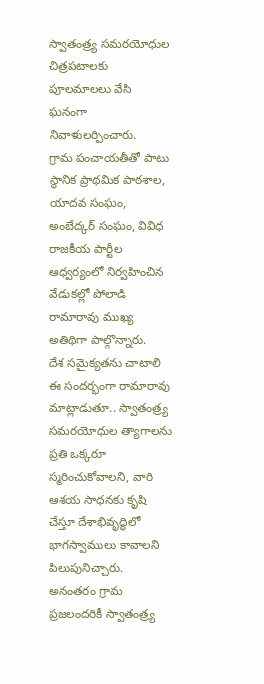స్వాతంత్ర్య సమరయోధుల చిత్రపటాలకు పూలమాలలు వేసి ఘనంగా నివాళులర్పించారు.
గ్రామ పంచాయతీతో పాటు స్థానిక ప్రాథమిక పాఠశాల, యాదవ సంఘం, అంబేద్కర్ సంఘం, వివిధ రాజకీయ పార్టీల ఆధ్వర్యంలో నిర్వహించిన వేడుకల్లో పోలాడి రామారావు ముఖ్య అతిథిగా పాల్గొన్నారు.
దేశ సమైక్యతను చాటాలి
ఈ సందర్భంగా రామారావు మాట్లాడుతూ.. స్వాతంత్ర్య సమరయోధుల త్యాగాలను ప్రతి ఒక్కరూ స్మరించుకోవాలని, వారి ఆశయ సాధనకు కృషి చేస్తూ దేశాభివృద్ధిలో భాగస్వాములు కావాలని పిలుపునిచ్చారు. అనంతరం గ్రామ ప్రజలందరికీ స్వాతంత్ర్య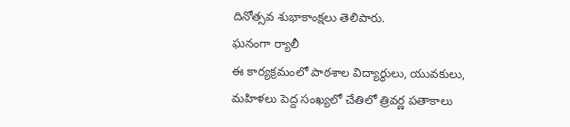దినోత్సవ శుభాకాంక్షలు తెలిపారు.
ఘనంగా ర్యాలీ
ఈ కార్యక్రమంలో పాఠశాల విద్యార్థులు, యువకులు, మహిళలు పెద్ద సంఖ్యలో చేతిలో త్రివర్ణ పతాకాలు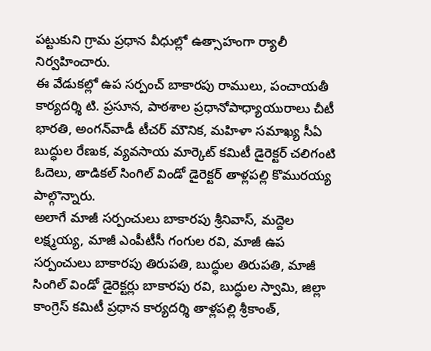పట్టుకుని గ్రామ ప్రధాన వీధుల్లో ఉత్సాహంగా ర్యాలీ నిర్వహించారు.
ఈ వేడుకల్లో ఉప సర్పంచ్ బాకారపు రాములు, పంచాయతీ కార్యదర్శి టి. ప్రసూన, పాఠశాల ప్రధానోపాధ్యాయురాలు చీటీ భారతి, అంగన్‌వాడీ టీచర్ మౌనిక, మహిళా సమాఖ్య సీఏ బుద్ధుల రేణుక, వ్యవసాయ మార్కెట్ కమిటీ డైరెక్టర్ చలిగంటి ఓదెలు, తాడికల్ సింగిల్ విండో డైరెక్టర్ తాళ్లపల్లి కొమురయ్య పాల్గొన్నారు.
అలాగే మాజీ సర్పంచులు బాకారపు శ్రీనివాస్, మద్దెల లక్ష్మయ్య, మాజీ ఎంపీటీసీ గంగుల రవి, మాజీ ఉప సర్పంచులు బాకారపు తిరుపతి, బుద్ధుల తిరుపతి, మాజీ సింగిల్ విండో డైరెక్టర్లు బాకారపు రవి, బుద్ధుల స్వామి, జిల్లా కాంగ్రెస్ కమిటీ ప్రధాన కార్యదర్శి తాళ్లపల్లి శ్రీకాంత్,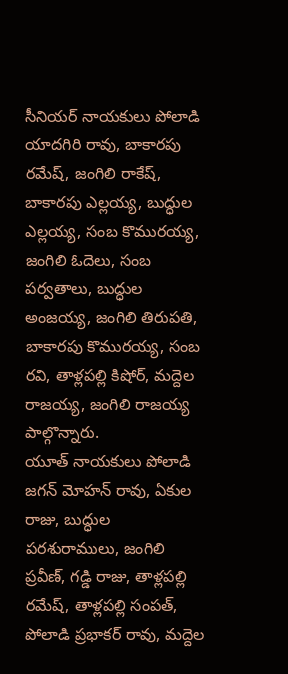సీనియర్ నాయకులు పోలాడి యాదగిరి రావు, బాకారపు రమేష్, జంగిలి రాకేష్, బాకారపు ఎల్లయ్య, బుద్ధుల ఎల్లయ్య, సంబ కొమురయ్య, జంగిలి ఓదెలు, సంబ పర్వతాలు, బుద్ధుల అంజయ్య, జంగిలి తిరుపతి, బాకారపు కొమురయ్య, సంబ రవి, తాళ్లపల్లి కిషోర్, మద్దెల రాజయ్య, జంగిలి రాజయ్య పాల్గొన్నారు.
యూత్ నాయకులు పోలాడి జగన్ మోహన్ రావు, ఏకుల రాజు, బుద్ధుల పరశురాములు, జంగిలి ప్రవీణ్, గడ్డి రాజు, తాళ్లపల్లి రమేష్, తాళ్లపల్లి సంపత్, పోలాడి ప్రభాకర్ రావు, మద్దెల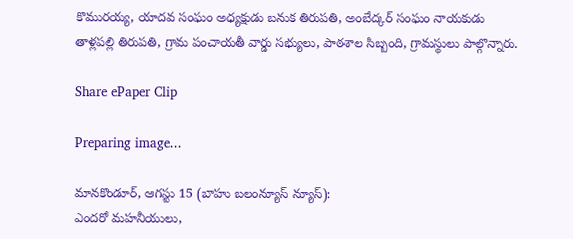కొమురయ్య, యాదవ సంఘం అధ్యక్షుడు బనుక తిరుపతి, అంబేద్కర్ సంఘం నాయకుడు తాళ్లపల్లి తిరుపతి, గ్రామ పంచాయతీ వార్డు సభ్యులు, పాఠశాల సిబ్బంది, గ్రామస్థులు పాల్గొన్నారు.

Share ePaper Clip

Preparing image...

మానకొండూర్, ఆగస్టు 15 (బాహు బలంన్యూస్ న్యూస్‌):
ఎందరో మహనీయులు,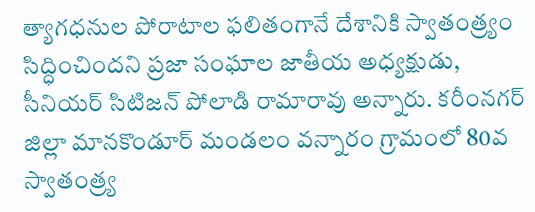త్యాగధనుల పోరాటాల ఫలితంగానే దేశానికి స్వాతంత్ర్యం సిద్ధించిందని ప్రజా సంఘాల జాతీయ అధ్యక్షుడు, సీనియర్ సిటిజన్ పోలాడి రామారావు అన్నారు. కరీంనగర్ జిల్లా మానకొండూర్ మండలం వన్నారం గ్రామంలో 80వ స్వాతంత్ర్య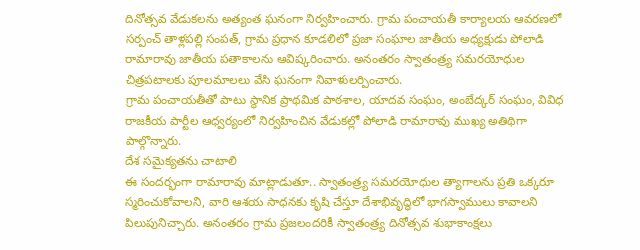దినోత్సవ వేడుకలను అత్యంత ఘనంగా నిర్వహించారు. గ్రామ పంచాయతీ కార్యాలయ ఆవరణలో సర్పంచ్ తాళ్లపల్లి సంపత్, గ్రామ ప్రధాన కూడలిలో ప్రజా సంఘాల జాతీయ అధ్యక్షుడు పోలాడి రామారావు జాతీయ పతాకాలను ఆవిష్కరించారు. అనంతరం స్వాతంత్ర్య సమరయోధుల చిత్రపటాలకు పూలమాలలు వేసి ఘనంగా నివాళులర్పించారు.
గ్రామ పంచాయతీతో పాటు స్థానిక ప్రాథమిక పాఠశాల, యాదవ సంఘం, అంబేద్కర్ సంఘం, వివిధ రాజకీయ పార్టీల ఆధ్వర్యంలో నిర్వహించిన వేడుకల్లో పోలాడి రామారావు ముఖ్య అతిథిగా పాల్గొన్నారు.
దేశ సమైక్యతను చాటాలి
ఈ సందర్భంగా రామారావు మాట్లాడుతూ.. స్వాతంత్ర్య సమరయోధుల త్యాగాలను ప్రతి ఒక్కరూ స్మరించుకోవాలని, వారి ఆశయ సాధనకు కృషి చేస్తూ దేశాభివృద్ధిలో భాగస్వాములు కావాలని పిలుపునిచ్చారు. అనంతరం గ్రామ ప్రజలందరికీ స్వాతంత్ర్య దినోత్సవ శుభాకాంక్షలు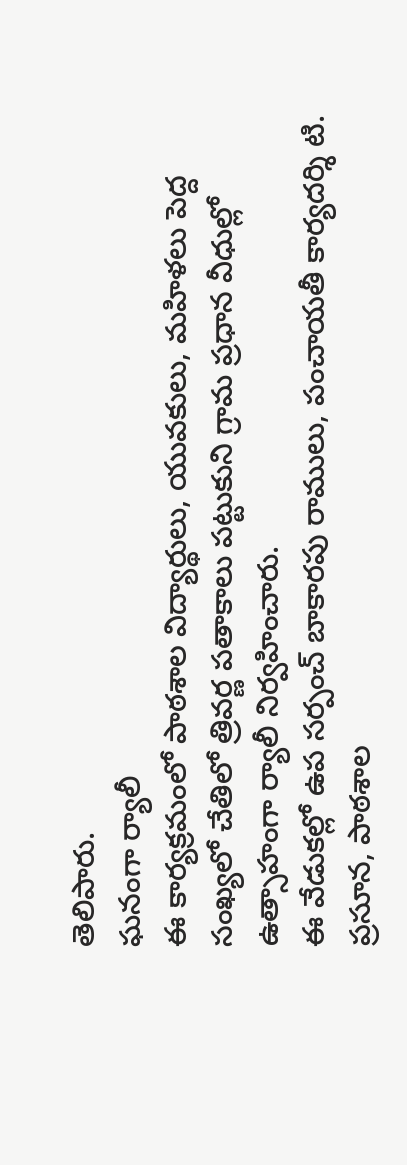తెలిపారు.
ఘనంగా ర్యాలీ
ఈ కార్యక్రమంలో పాఠశాల విద్యార్థులు, యువకులు, మహిళలు పెద్ద సంఖ్యలో చేతిలో త్రివర్ణ పతాకాలు పట్టుకుని గ్రామ ప్రధాన వీధుల్లో ఉత్సాహంగా ర్యాలీ నిర్వహించారు.
ఈ వేడుకల్లో ఉప సర్పంచ్ బాకారపు రాములు, పంచాయతీ కార్యదర్శి టి. ప్రసూన, పాఠశాల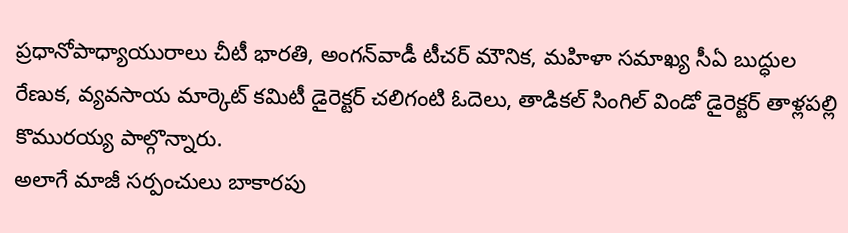ప్రధానోపాధ్యాయురాలు చీటీ భారతి, అంగన్‌వాడీ టీచర్ మౌనిక, మహిళా సమాఖ్య సీఏ బుద్ధుల రేణుక, వ్యవసాయ మార్కెట్ కమిటీ డైరెక్టర్ చలిగంటి ఓదెలు, తాడికల్ సింగిల్ విండో డైరెక్టర్ తాళ్లపల్లి కొమురయ్య పాల్గొన్నారు.
అలాగే మాజీ సర్పంచులు బాకారపు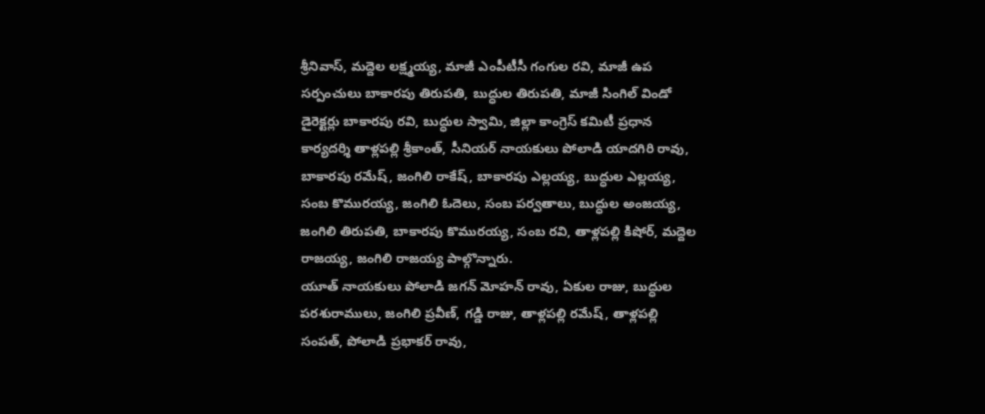శ్రీనివాస్, మద్దెల లక్ష్మయ్య, మాజీ ఎంపీటీసీ గంగుల రవి, మాజీ ఉప సర్పంచులు బాకారపు తిరుపతి, బుద్ధుల తిరుపతి, మాజీ సింగిల్ విండో డైరెక్టర్లు బాకారపు రవి, బుద్ధుల స్వామి, జిల్లా కాంగ్రెస్ కమిటీ ప్రధాన కార్యదర్శి తాళ్లపల్లి శ్రీకాంత్, సీనియర్ నాయకులు పోలాడి యాదగిరి రావు, బాకారపు రమేష్, జంగిలి రాకేష్, బాకారపు ఎల్లయ్య, బుద్ధుల ఎల్లయ్య, సంబ కొమురయ్య, జంగిలి ఓదెలు, సంబ పర్వతాలు, బుద్ధుల అంజయ్య, జంగిలి తిరుపతి, బాకారపు కొమురయ్య, సంబ రవి, తాళ్లపల్లి కిషోర్, మద్దెల రాజయ్య, జంగిలి రాజయ్య పాల్గొన్నారు.
యూత్ నాయకులు పోలాడి జగన్ మోహన్ రావు, ఏకుల రాజు, బుద్ధుల పరశురాములు, జంగిలి ప్రవీణ్, గడ్డి రాజు, తాళ్లపల్లి రమేష్, తాళ్లపల్లి సంపత్, పోలాడి ప్రభాకర్ రావు,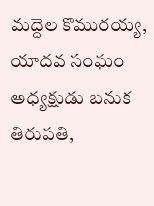మద్దెల కొమురయ్య, యాదవ సంఘం అధ్యక్షుడు బనుక తిరుపతి,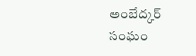అంబేద్కర్ సంఘం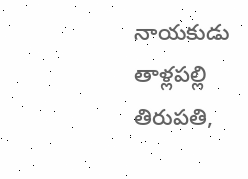నాయకుడు తాళ్లపల్లి తిరుపతి,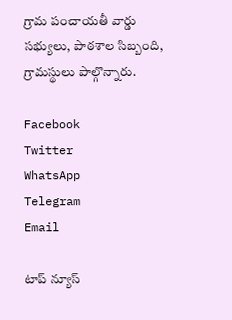గ్రామ పంచాయతీ వార్డు సభ్యులు, పాఠశాల సిబ్బంది, గ్రామస్థులు పాల్గొన్నారు.

Facebook
Twitter
WhatsApp
Telegram
Email

టాప్ న్యూస్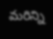మరిన్ని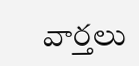వార్తలు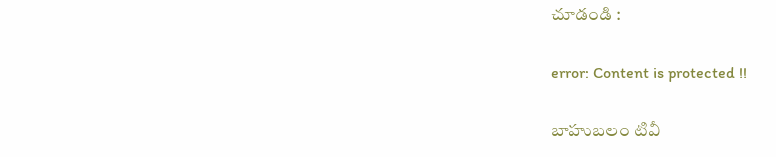చూడండి :

error: Content is protected !!

బాహుబలం టివీ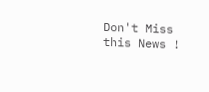Don't Miss this News !